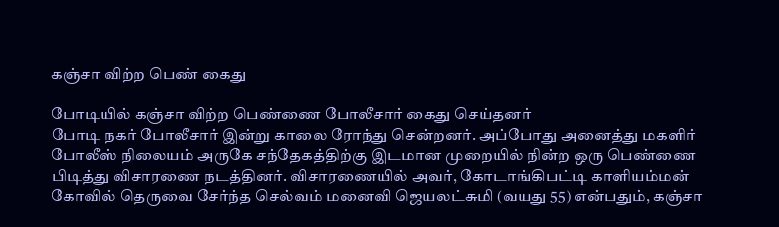கஞ்சா விற்ற பெண் கைது

போடியில் கஞ்சா விற்ற பெண்ணை போலீசார் கைது செய்தனர்
போடி நகர் போலீசார் இன்று காலை ரோந்து சென்றனர். அப்போது அனைத்து மகளிர் போலீஸ் நிலையம் அருகே சந்தேகத்திற்கு இடமான முறையில் நின்ற ஒரு பெண்ணை பிடித்து விசாரணை நடத்தினர். விசாரணையில் அவர், கோடாங்கிபட்டி காளியம்மன் கோவில் தெருவை சேர்ந்த செல்வம் மனைவி ஜெயலட்சுமி (வயது 55) என்பதும், கஞ்சா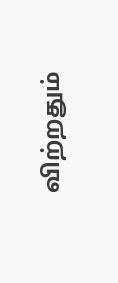விற்றதும்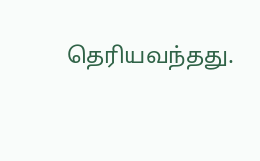தெரியவந்தது.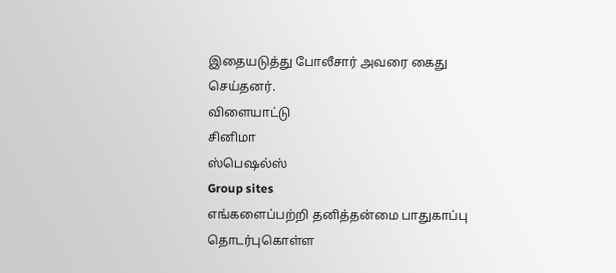இதையடுத்து போலீசார் அவரை கைது செய்தனர்.
விளையாட்டு
சினிமா
ஸ்பெஷல்ஸ்
Group sites
எங்களைப்பற்றி தனித்தன்மை பாதுகாப்பு தொடர்புகொள்ள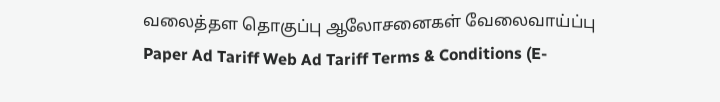வலைத்தள தொகுப்பு ஆலோசனைகள் வேலைவாய்ப்பு
Paper Ad Tariff Web Ad Tariff Terms & Conditions (E-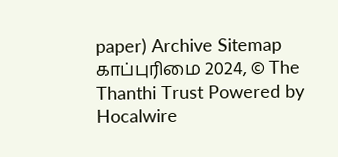paper) Archive Sitemap
காப்புரிமை 2024, © The Thanthi Trust Powered by Hocalwire